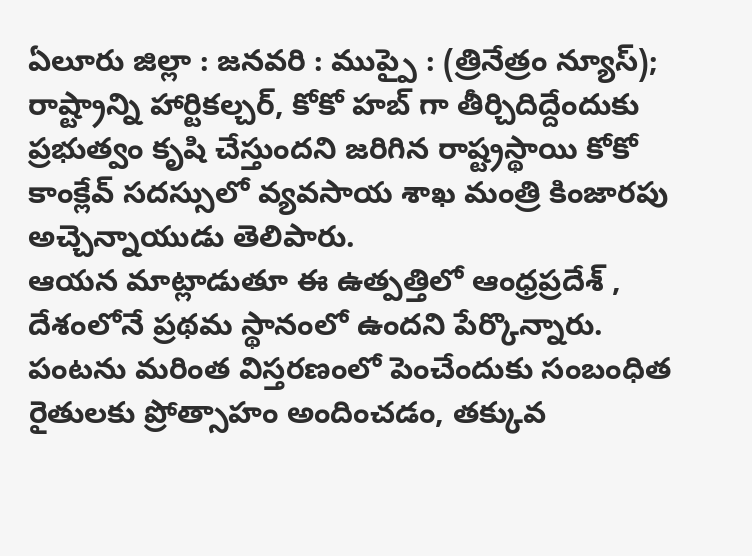ఏలూరు జిల్లా : జనవరి : ముప్పై : (త్రినేత్రం న్యూస్); రాష్ట్రాన్ని హార్టికల్చర్, కోకో హబ్ గా తీర్చిదిద్దేందుకు ప్రభుత్వం కృషి చేస్తుందని జరిగిన రాష్ట్రస్థాయి కోకో కాంక్లేవ్ సదస్సులో వ్యవసాయ శాఖ మంత్రి కింజారపు అచ్చెన్నాయుడు తెలిపారు.
ఆయన మాట్లాడుతూ ఈ ఉత్పత్తిలో ఆంధ్రప్రదేశ్ , దేశంలోనే ప్రథమ స్థానంలో ఉందని పేర్కొన్నారు. పంటను మరింత విస్తరణంలో పెంచేందుకు సంబంధిత రైతులకు ప్రోత్సాహం అందించడం, తక్కువ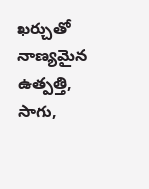ఖర్చుతో నాణ్యమైన ఉత్పత్తి, సాగు,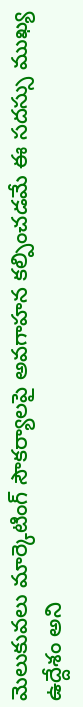మెలుకువలు మార్కెటింగ్ సౌకర్యాలపై అవగాహన కల్పించడమే ఈ సదస్సు ముఖ్య ఉద్దేశం అని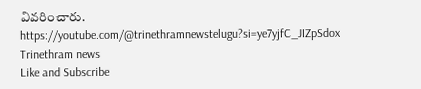వివరించారు.
https://youtube.com/@trinethramnewstelugu?si=ye7yjfC_JIZpSdox
Trinethram news
Like and Subscribe